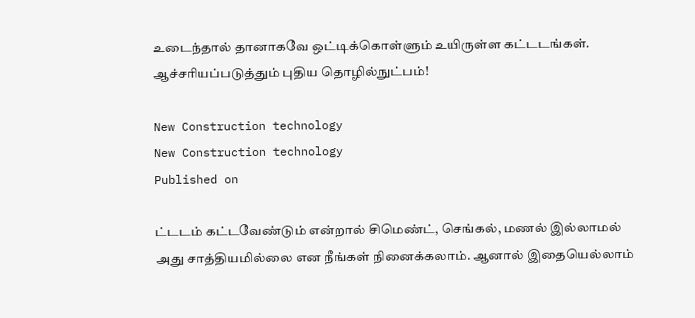உடைந்தால் தானாகவே ஒட்டிக்கொள்ளும் உயிருள்ள கட்டடங்கள். ஆச்சரியப்படுத்தும் புதிய தொழில்நுட்பம்!

New Construction technology
New Construction technology
Published on

ட்டடம் கட்டவேண்டும் என்றால் சிமெண்ட், செங்கல், மணல் இல்லாமல் அது சாத்தியமில்லை என நீங்கள் நினைக்கலாம். ஆனால் இதையெல்லாம்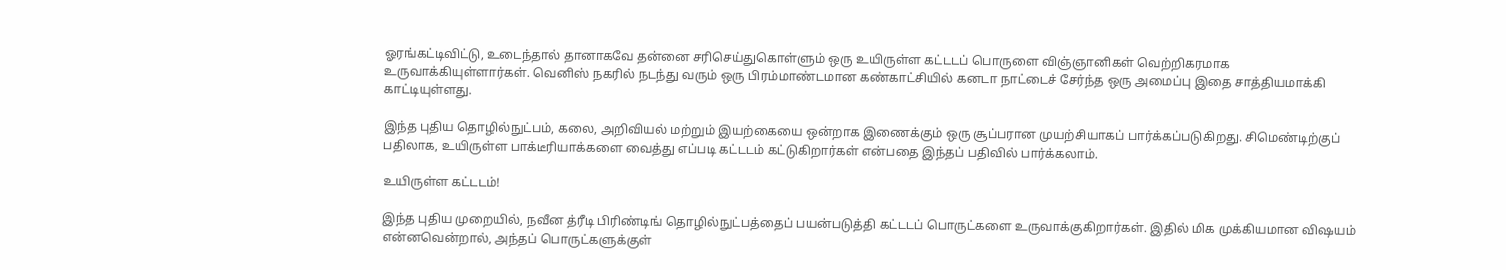ஓரங்கட்டிவிட்டு, உடைந்தால் தானாகவே தன்னை சரிசெய்துகொள்ளும் ஒரு உயிருள்ள கட்டடப் பொருளை விஞ்ஞானிகள் வெற்றிகரமாக உருவாக்கியுள்ளார்கள். வெனிஸ் நகரில் நடந்து வரும் ஒரு பிரம்மாண்டமான கண்காட்சியில் கனடா நாட்டைச் சேர்ந்த ஒரு அமைப்பு இதை சாத்தியமாக்கி காட்டியுள்ளது.

இந்த புதிய தொழில்நுட்பம், கலை, அறிவியல் மற்றும் இயற்கையை ஒன்றாக இணைக்கும் ஒரு சூப்பரான முயற்சியாகப் பார்க்கப்படுகிறது. சிமெண்டிற்குப் பதிலாக, உயிருள்ள பாக்டீரியாக்களை வைத்து எப்படி கட்டடம் கட்டுகிறார்கள் என்பதை இந்தப் பதிவில் பார்க்கலாம்.

உயிருள்ள கட்டடம்!

இந்த புதிய முறையில், நவீன த்ரீடி பிரிண்டிங் தொழில்நுட்பத்தைப் பயன்படுத்தி கட்டடப் பொருட்களை உருவாக்குகிறார்கள். இதில் மிக முக்கியமான விஷயம் என்னவென்றால், அந்தப் பொருட்களுக்குள்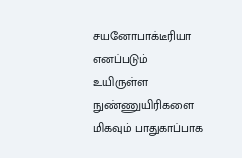சயனோபாக்டீரியா எனப்படும் உயிருள்ள நுண்ணுயிரிகளை மிகவும் பாதுகாப்பாக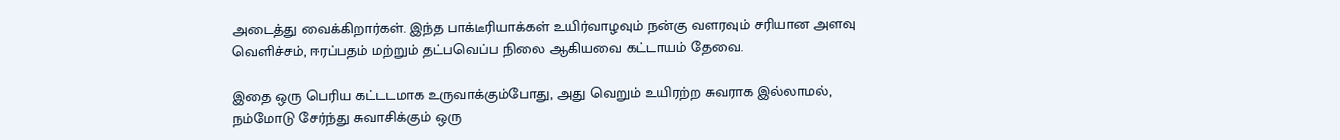அடைத்து வைக்கிறார்கள். இந்த பாக்டீரியாக்கள் உயிர்வாழவும் நன்கு வளரவும் சரியான அளவு வெளிச்சம், ஈரப்பதம் மற்றும் தட்பவெப்ப நிலை ஆகியவை கட்டாயம் தேவை.

இதை ஒரு பெரிய கட்டடமாக உருவாக்கும்போது, அது வெறும் உயிரற்ற சுவராக இல்லாமல், நம்மோடு சேர்ந்து சுவாசிக்கும் ஒரு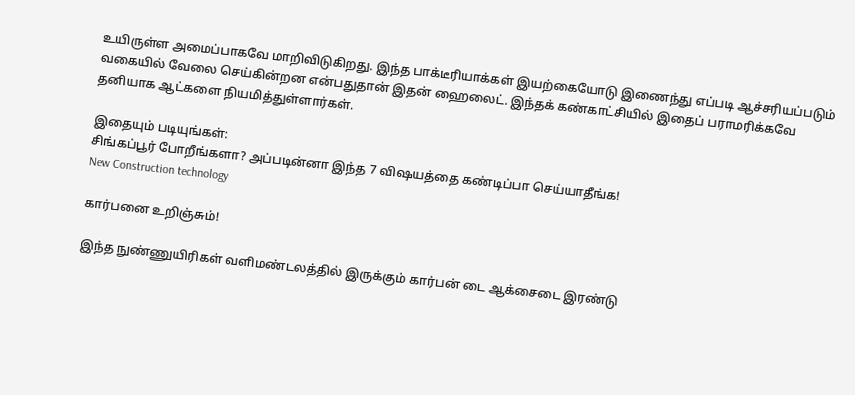உயிருள்ள அமைப்பாகவே மாறிவிடுகிறது. இந்த பாக்டீரியாக்கள் இயற்கையோடு இணைந்து எப்படி ஆச்சரியப்படும் வகையில் வேலை செய்கின்றன என்பதுதான் இதன் ஹைலைட். இந்தக் கண்காட்சியில் இதைப் பராமரிக்கவே தனியாக ஆட்களை நியமித்துள்ளார்கள்.

இதையும் படியுங்கள்:
சிங்கப்பூர் போறீங்களா? அப்படின்னா இந்த 7 விஷயத்தை கண்டிப்பா செய்யாதீங்க!
New Construction technology

கார்பனை உறிஞ்சும்!

இந்த நுண்ணுயிரிகள் வளிமண்டலத்தில் இருக்கும் கார்பன் டை ஆக்சைடை இரண்டு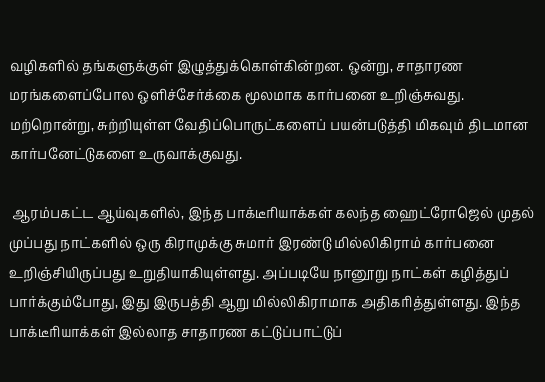வழிகளில் தங்களுக்குள் இழுத்துக்கொள்கின்றன. ஒன்று, சாதாரண மரங்களைப்போல ஒளிச்சேர்க்கை மூலமாக கார்பனை உறிஞ்சுவது. மற்றொன்று, சுற்றியுள்ள வேதிப்பொருட்களைப் பயன்படுத்தி மிகவும் திடமான கார்பனேட்டுகளை உருவாக்குவது.

 ஆரம்பகட்ட ஆய்வுகளில், இந்த பாக்டீரியாக்கள் கலந்த ஹைட்ரோஜெல் முதல் முப்பது நாட்களில் ஒரு கிராமுக்கு சுமார் இரண்டு மில்லிகிராம் கார்பனை உறிஞ்சியிருப்பது உறுதியாகியுள்ளது. அப்படியே நானூறு நாட்கள் கழித்துப் பார்க்கும்போது, இது இருபத்தி ஆறு மில்லிகிராமாக அதிகரித்துள்ளது. இந்த பாக்டீரியாக்கள் இல்லாத சாதாரண கட்டுப்பாட்டுப்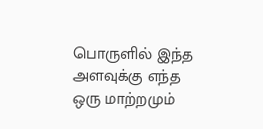பொருளில் இந்த அளவுக்கு எந்த ஒரு மாற்றமும்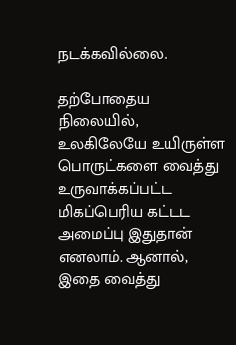நடக்கவில்லை.

தற்போதைய நிலையில், உலகிலேயே உயிருள்ள பொருட்களை வைத்து உருவாக்கப்பட்ட மிகப்பெரிய கட்டட அமைப்பு இதுதான் எனலாம். ஆனால், இதை வைத்து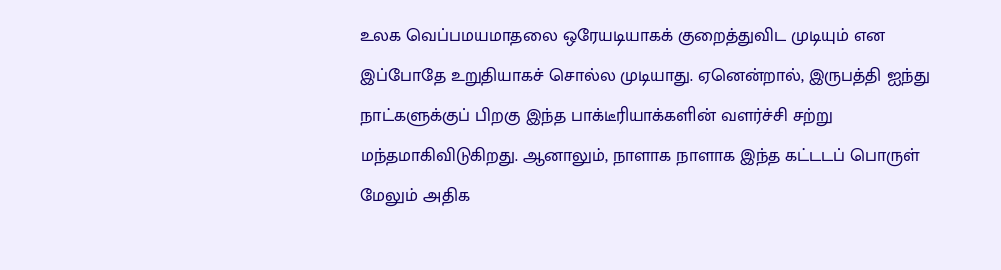உலக வெப்பமயமாதலை ஒரேயடியாகக் குறைத்துவிட முடியும் என இப்போதே உறுதியாகச் சொல்ல முடியாது. ஏனென்றால், இருபத்தி ஐந்து நாட்களுக்குப் பிறகு இந்த பாக்டீரியாக்களின் வளர்ச்சி சற்று மந்தமாகிவிடுகிறது. ஆனாலும், நாளாக நாளாக இந்த கட்டடப் பொருள் மேலும் அதிக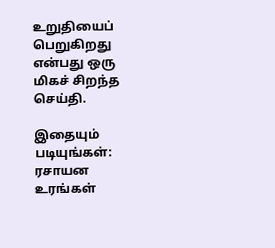உறுதியைப் பெறுகிறது என்பது ஒரு மிகச் சிறந்த செய்தி.

இதையும் படியுங்கள்:
ரசாயன உரங்கள்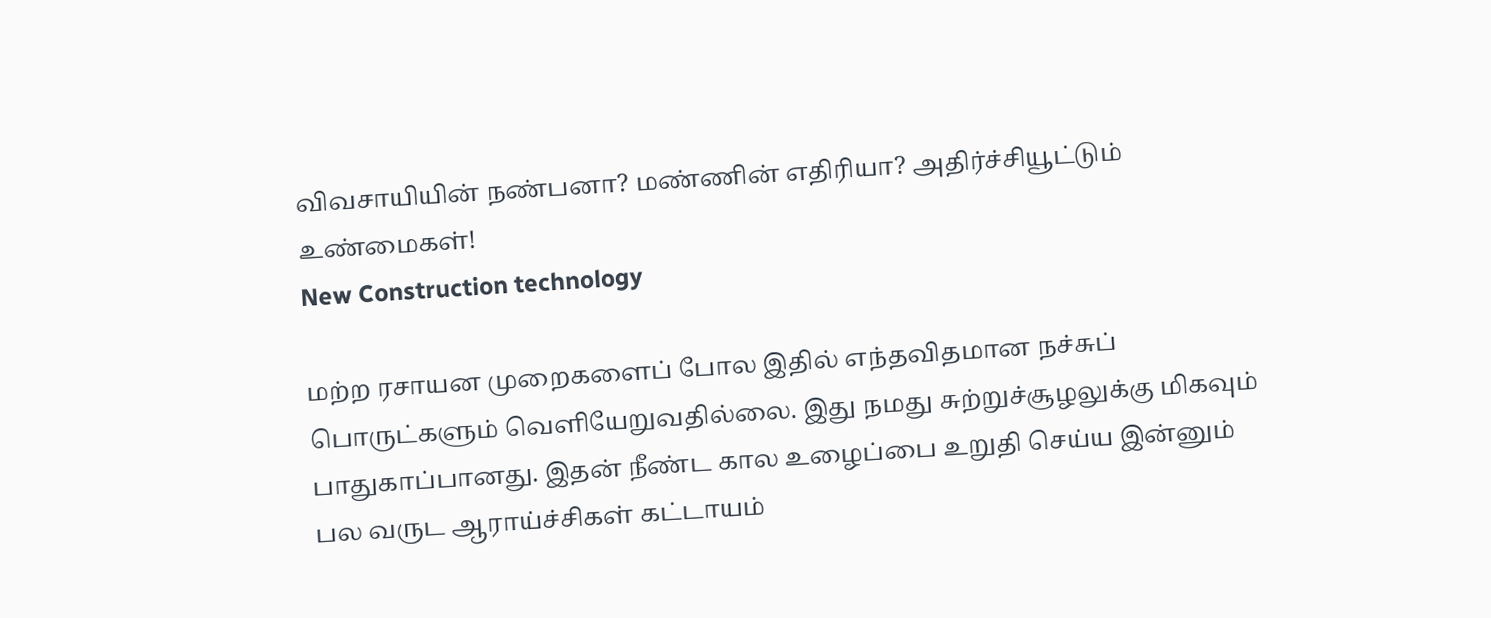விவசாயியின் நண்பனா? மண்ணின் எதிரியா? அதிர்ச்சியூட்டும் உண்மைகள்!
New Construction technology

மற்ற ரசாயன முறைகளைப் போல இதில் எந்தவிதமான நச்சுப் பொருட்களும் வெளியேறுவதில்லை. இது நமது சுற்றுச்சூழலுக்கு மிகவும் பாதுகாப்பானது. இதன் நீண்ட கால உழைப்பை உறுதி செய்ய இன்னும் பல வருட ஆராய்ச்சிகள் கட்டாயம்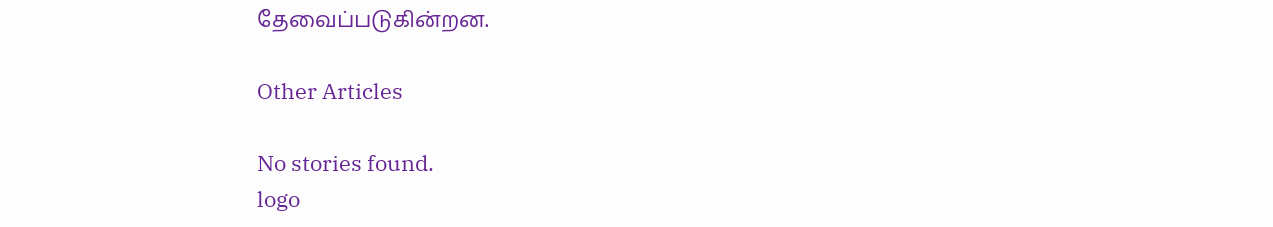தேவைப்படுகின்றன.

Other Articles

No stories found.
logo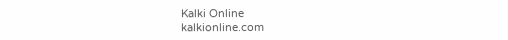Kalki Online
kalkionline.com